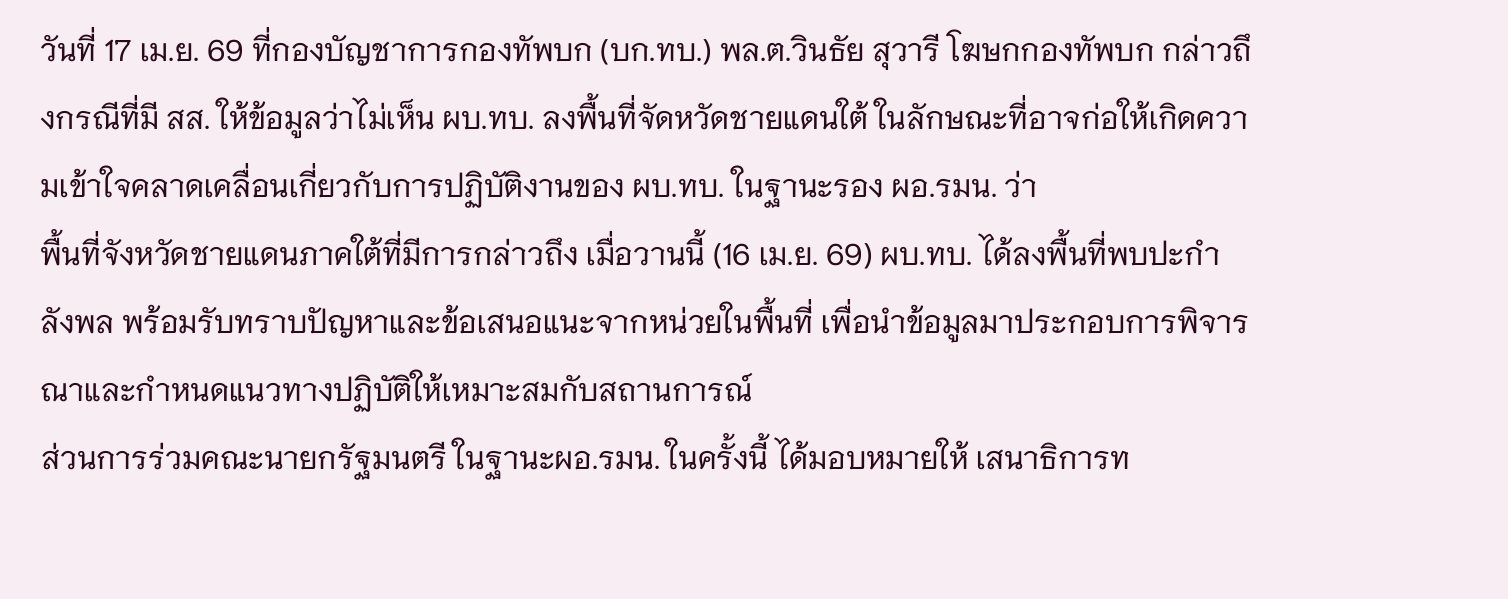วันที่ 17 เม.ย. 69 ที่กองบัญชาการกองทัพบก (บก.ทบ.) พล.ต.วินธัย สุวารี โฆษกกองทัพบก กล่าวถึงกรณีที่มี สส. ให้ข้อมูลว่าไม่เห็น ผบ.ทบ. ลงพื้นที่จัดหวัดชายแดนใต้ ในลักษณะที่อาจก่อให้เกิดความเข้าใจคลาดเคลื่อนเกี่ยวกับการปฏิบัติงานของ ผบ.ทบ. ในฐานะรอง ผอ.รมน. ว่า
พื้นที่จังหวัดชายแดนภาคใต้ที่มีการกล่าวถึง เมื่อวานนี้ (16 เม.ย. 69) ผบ.ทบ. ได้ลงพื้นที่พบปะกำลังพล พร้อมรับทราบปัญหาและข้อเสนอแนะจากหน่วยในพื้นที่ เพื่อนำข้อมูลมาประกอบการพิจารณาและกำหนดแนวทางปฏิบัติให้เหมาะสมกับสถานการณ์
ส่วนการร่วมคณะนายกรัฐมนตรี ในฐานะผอ.รมน. ในครั้งนี้ ได้มอบหมายให้ เสนาธิการท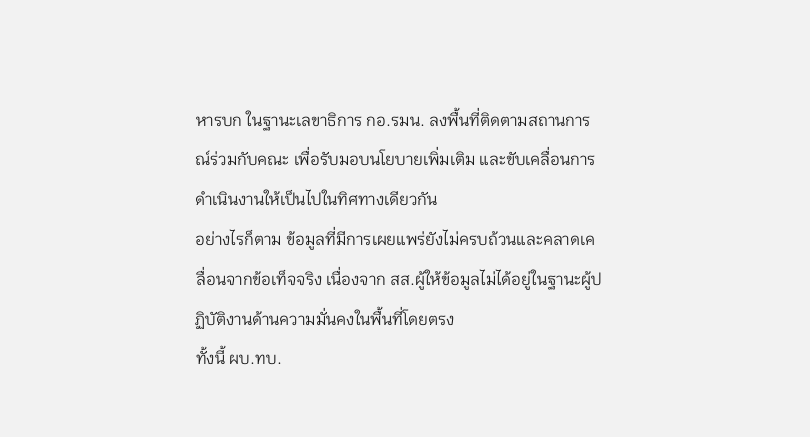หารบก ในฐานะเลขาธิการ กอ.รมน. ลงพื้นที่ติดตามสถานการณ์ร่วมกับคณะ เพื่อรับมอบนโยบายเพิ่มเติม และขับเคลื่อนการดำเนินงานให้เป็นไปในทิศทางเดียวกัน
อย่างไรก็ตาม ข้อมูลที่มีการเผยแพร่ยังไม่ครบถ้วนและคลาดเคลื่อนจากข้อเท็จจริง เนื่องจาก สส.ผู้ให้ข้อมูลไม่ได้อยู่ในฐานะผู้ปฏิบัติงานด้านความมั่นคงในพื้นที่โดยตรง
ทั้งนี้ ผบ.ทบ.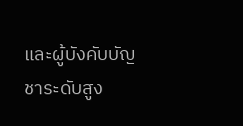และผู้บังคับบัญชาระดับสูง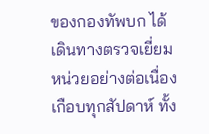ของกองทัพบก ได้เดินทางตรวจเยี่ยมหน่วยอย่างต่อเนื่องเกือบทุกสัปดาห์ ทั้ง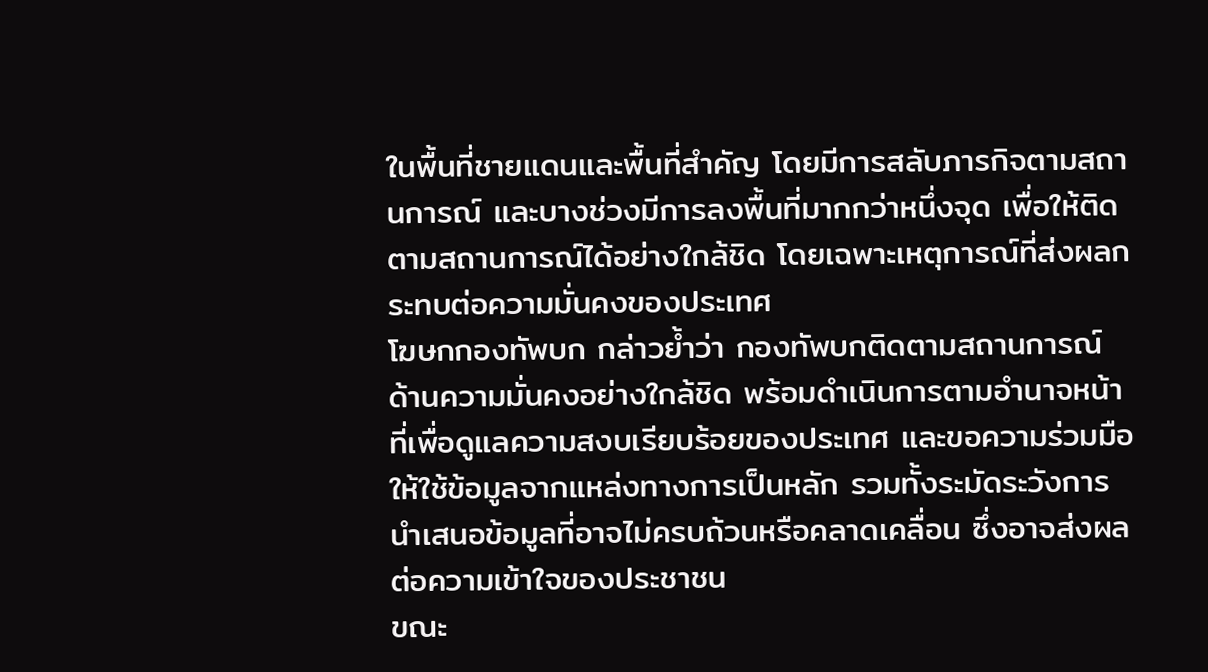ในพื้นที่ชายแดนและพื้นที่สำคัญ โดยมีการสลับภารกิจตามสถานการณ์ และบางช่วงมีการลงพื้นที่มากกว่าหนึ่งจุด เพื่อให้ติดตามสถานการณ์ได้อย่างใกล้ชิด โดยเฉพาะเหตุการณ์ที่ส่งผลกระทบต่อความมั่นคงของประเทศ
โฆษกกองทัพบก กล่าวย้ำว่า กองทัพบกติดตามสถานการณ์ด้านความมั่นคงอย่างใกล้ชิด พร้อมดำเนินการตามอำนาจหน้าที่เพื่อดูแลความสงบเรียบร้อยของประเทศ และขอความร่วมมือให้ใช้ข้อมูลจากแหล่งทางการเป็นหลัก รวมทั้งระมัดระวังการนำเสนอข้อมูลที่อาจไม่ครบถ้วนหรือคลาดเคลื่อน ซึ่งอาจส่งผลต่อความเข้าใจของประชาชน
ขณะ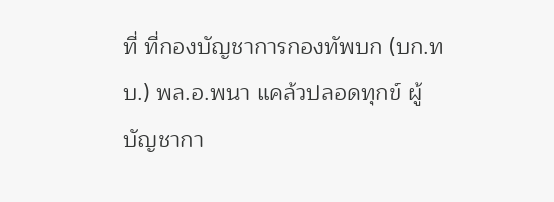ที่ ที่กองบัญชาการกองทัพบก (บก.ทบ.) พล.อ.พนา แคล้วปลอดทุกข์ ผู้บัญชากา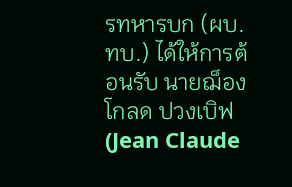รทหารบก (ผบ.ทบ.) ได้ให้การต้อนรับ นายฌ็อง โกลด ปวงเบิฟ (Jean Claude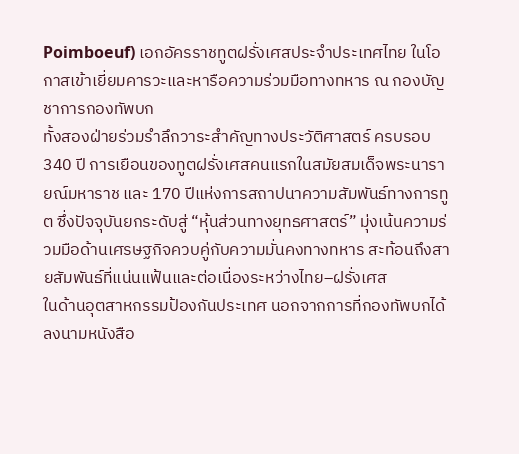Poimboeuf) เอกอัครราชทูตฝรั่งเศสประจำประเทศไทย ในโอกาสเข้าเยี่ยมคารวะและหารือความร่วมมือทางทหาร ณ กองบัญชาการกองทัพบก
ทั้งสองฝ่ายร่วมรำลึกวาระสำคัญทางประวัติศาสตร์ ครบรอบ 340 ปี การเยือนของทูตฝรั่งเศสคนแรกในสมัยสมเด็จพระนารายณ์มหาราช และ 170 ปีแห่งการสถาปนาความสัมพันธ์ทางการทูต ซึ่งปัจจุบันยกระดับสู่ “หุ้นส่วนทางยุทธศาสตร์” มุ่งเน้นความร่วมมือด้านเศรษฐกิจควบคู่กับความมั่นคงทางทหาร สะท้อนถึงสายสัมพันธ์ที่แน่นแฟ้นและต่อเนื่องระหว่างไทย–ฝรั่งเศส
ในด้านอุตสาหกรรมป้องกันประเทศ นอกจากการที่กองทัพบกได้ลงนามหนังสือ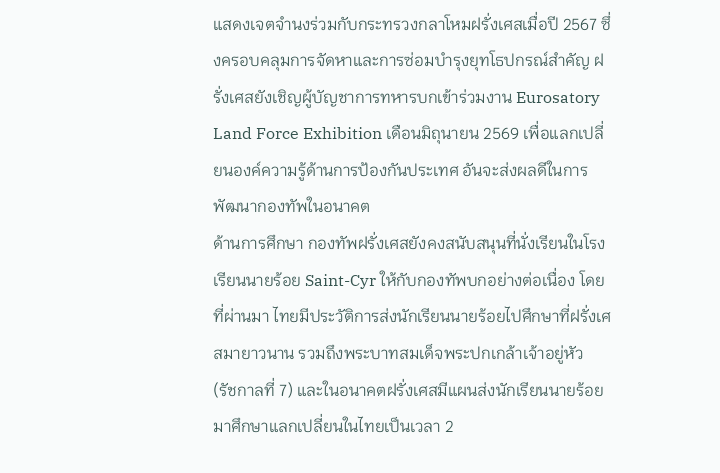แสดงเจตจำนงร่วมกับกระทรวงกลาโหมฝรั่งเศสเมื่อปี 2567 ซึ่งครอบคลุมการจัดหาและการซ่อมบำรุงยุทโธปกรณ์สำคัญ ฝรั่งเศสยังเชิญผู้บัญชาการทหารบกเข้าร่วมงาน Eurosatory Land Force Exhibition เดือนมิถุนายน 2569 เพื่อแลกเปลี่ยนองค์ความรู้ด้านการป้องกันประเทศ อันจะส่งผลดีในการพัฒนากองทัพในอนาคต
ด้านการศึกษา กองทัพฝรั่งเศสยังคงสนับสนุนที่นั่งเรียนในโรงเรียนนายร้อย Saint-Cyr ให้กับกองทัพบกอย่างต่อเนื่อง โดยที่ผ่านมา ไทยมีประวัติการส่งนักเรียนนายร้อยไปศึกษาที่ฝรั่งเศสมายาวนาน รวมถึงพระบาทสมเด็จพระปกเกล้าเจ้าอยู่หัว (รัชกาลที่ 7) และในอนาคตฝรั่งเศสมีแผนส่งนักเรียนนายร้อยมาศึกษาแลกเปลี่ยนในไทยเป็นเวลา 2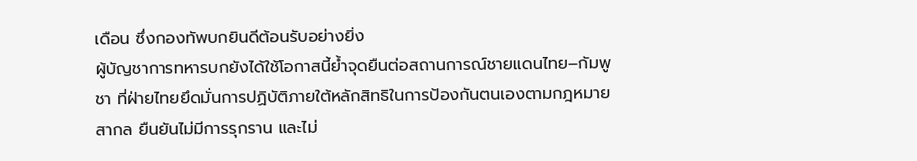เดือน ซึ่งกองทัพบกยินดีต้อนรับอย่างยิ่ง
ผู้บัญชาการทหารบกยังได้ใช้โอกาสนี้ย้ำจุดยืนต่อสถานการณ์ชายแดนไทย–กัมพูชา ที่ฝ่ายไทยยึดมั่นการปฏิบัติภายใต้หลักสิทธิในการป้องกันตนเองตามกฎหมายสากล ยืนยันไม่มีการรุกราน และไม่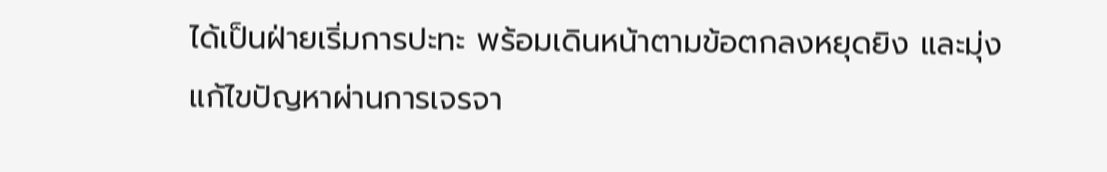ได้เป็นฝ่ายเริ่มการปะทะ พร้อมเดินหน้าตามข้อตกลงหยุดยิง และมุ่งแก้ไขปัญหาผ่านการเจรจา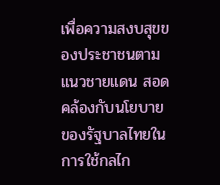เพื่อความสงบสุขของประชาชนตามแนวชายแดน สอดคล้องกับนโยบายของรัฐบาลไทยในการใช้กลไก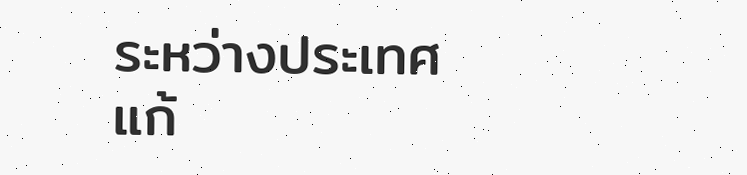ระหว่างประเทศแก้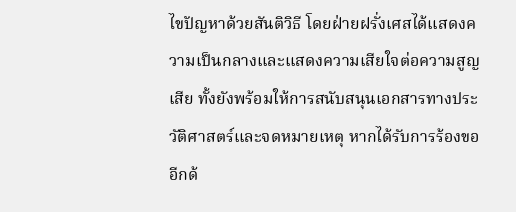ไขปัญหาด้วยสันติวิธี โดยฝ่ายฝรั่งเศสได้แสดงความเป็นกลางและแสดงความเสียใจต่อความสูญเสีย ทั้งยังพร้อมให้การสนับสนุนเอกสารทางประวัติศาสตร์และจดหมายเหตุ หากได้รับการร้องขออีกด้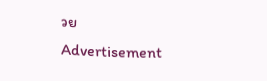วย
Advertisement